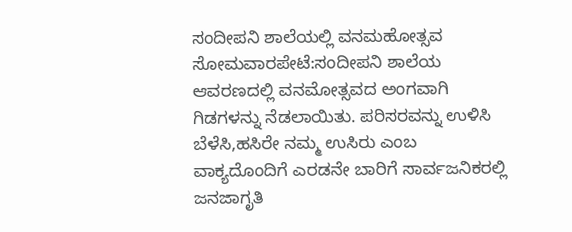ಸಂದೀಪನಿ ಶಾಲೆಯಲ್ಲಿ ವನಮಹೋತ್ಸವ
ಸೋಮವಾರಪೇಟೆ:ಸಂದೀಪನಿ ಶಾಲೆಯ ಆವರಣದಲ್ಲಿ ವನಮೋತ್ಸವದ ಅಂಗವಾಗಿ ಗಿಡಗಳನ್ನು ನೆಡಲಾಯಿತು. ಪರಿಸರವನ್ನು ಉಳಿಸಿ ಬೆಳೆಸಿ,ಹಸಿರೇ ನಮ್ಮ ಉಸಿರು ಎಂಬ ವಾಕ್ಯದೊಂದಿಗೆ ಎರಡನೇ ಬಾರಿಗೆ ಸಾರ್ವಜನಿಕರಲ್ಲಿ ಜನಜಾಗೃತಿ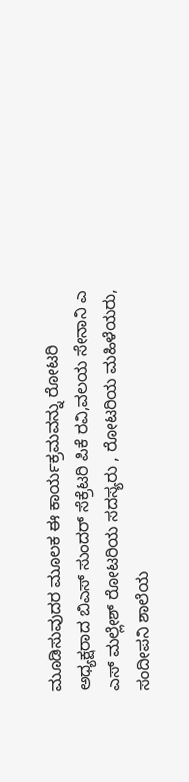ಮೂಡಿಸುವುದರ ಮೂಲಕ ಈ ಕಾರ್ಯಕ್ರಮವನ್ನು ರೋಟರಿ ಅಧ್ಯಕ್ಷರಾದ ಬಿಎಸ್ ಸುಂದರ್ ಸೆಕ್ರೆಟರಿ ಪಿಕೆ ರವಿ,ವಲಯ ಸೇನಾನಿ ಎ ಎಸ್ ಮಲ್ಲೇಶ್ ರೋಟರಿಯ ಸದಸ್ಯರು , ರೋಟರಿಯ ಮಹಿಳೆಯರು, ಸಂದೀಪನಿ ಶಾಲೆಯ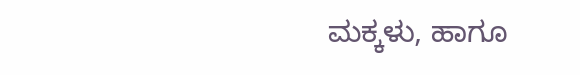ಮಕ್ಕಳು, ಹಾಗೂ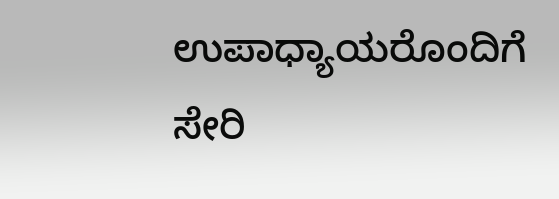ಉಪಾಧ್ಯಾಯರೊಂದಿಗೆ ಸೇರಿ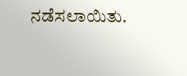ನಡೆಸಲಾಯಿತು.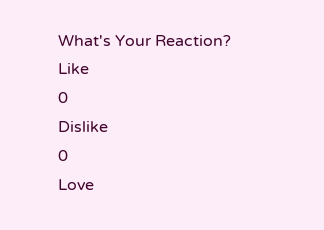What's Your Reaction?
Like
0
Dislike
0
Love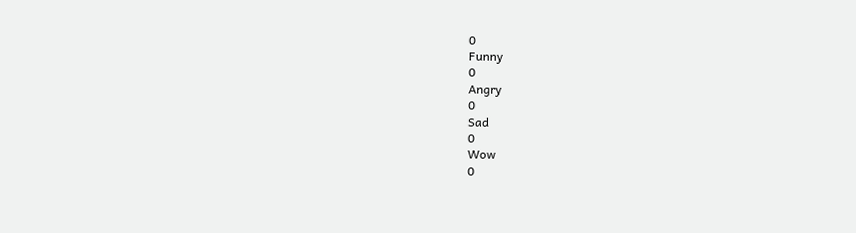0
Funny
0
Angry
0
Sad
0
Wow
0